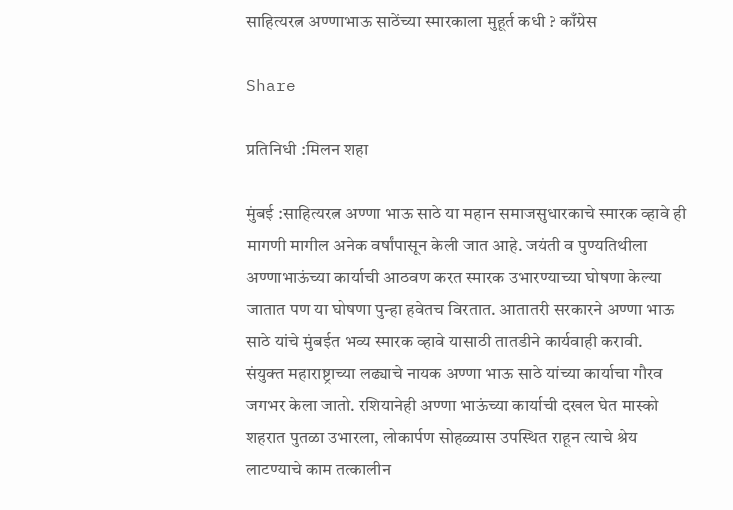साहित्यरत्न अण्णाभाऊ साठेंच्या स्मारकाला मुहूर्त कधी ? काँग्रेस

Share

प्रतिनिधी :मिलन शहा

मुंबई :साहित्यरत्न अण्णा भाऊ साठे या महान समाजसुधारकाचे स्मारक व्हावे ही मागणी मागील अनेक वर्षांपासून केली जात आहे. जयंती व पुण्यतिथीला अण्णाभाऊंच्या कार्याची आठवण करत स्मारक उभारण्याच्या घोषणा केल्या जातात पण या घोषणा पुन्हा हवेतच विरतात. आतातरी सरकारने अण्णा भाऊ साठे यांचे मुंबईत भव्य स्मारक व्हावे यासाठी तातडीने कार्यवाही करावी.
संयुक्त महाराष्ट्राच्या लढ्याचे नायक अण्णा भाऊ साठे यांच्या कार्याचा गौरव जगभर केला जातो. रशियानेही अण्णा भाऊंच्या कार्याची दखल घेत मास्को शहरात पुतळा उभारला, लोकार्पण सोहळ्यास उपस्थित राहून त्याचे श्रेय लाटण्याचे काम तत्कालीन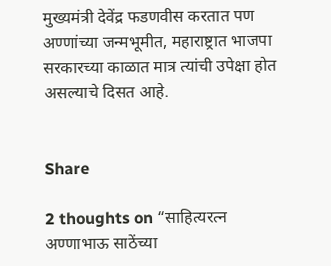मुख्यमंत्री देवेंद्र फडणवीस करतात पण अण्णांच्या जन्मभूमीत, महाराष्ट्रात भाजपा सरकारच्या काळात मात्र त्यांची उपेक्षा होत असल्याचे दिसत आहे.


Share

2 thoughts on “साहित्यरत्न अण्णाभाऊ साठेंच्या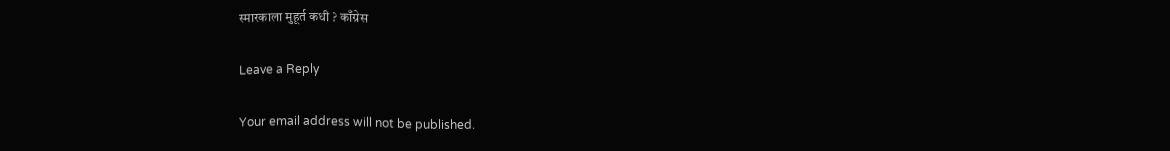स्मारकाला मुहूर्त कधी ? काँग्रेस

Leave a Reply

Your email address will not be published.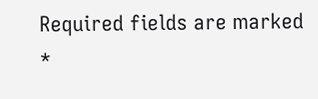Required fields are marked *